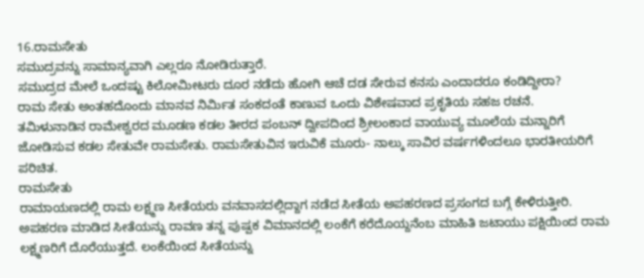16.ರಾಮಸೇತು
ಸಮುದ್ರವನ್ನು ಸಾಮಾನ್ಯವಾಗಿ ಎಲ್ಲರೂ ನೋಡಿರುತ್ತಾರೆ.
ಸಮುದ್ರದ ಮೇಲೆ ಒಂದಷ್ಟು ಕಿಲೋಮೀಟರು ದೂರ ನಡೆದು ಹೋಗಿ ಆಚೆ ದಡ ಸೇರುವ ಕನಸು ಎಂದಾದರೂ ಕಂಡಿದ್ದೀರಾ?
ರಾಮ ಸೇತು ಅಂತಹದೊಂದು ಮಾನವ ನಿರ್ಮಿತ ಸಂಕದಂತೆ ಕಾಣುವ ಒಂದು ವಿಶೇಷವಾದ ಪ್ರಕೃತಿಯ ಸಹಜ ರಚನೆ.
ತಮಿಳುನಾಡಿನ ರಾಮೇಶ್ವರದ ಮೂಡಣ ಕಡಲ ತೀರದ ಪಂಬನ್ ದ್ವೀಪದಿಂದ ಶ್ರೀಲಂಕಾದ ವಾಯುವ್ಯ ಮೂಲೆಯ ಮನ್ನಾರಿಗೆ ಜೋಡಿಸುವ ಕಡಲ ಸೇತುವೇ ರಾಮಸೇತು. ರಾಮಸೇತುವಿನ ಇರುವಿಕೆ ಮೂರು- ನಾಲ್ಕು ಸಾವಿರ ವರ್ಷಗಳಿಂದಲೂ ಭಾರತೀಯರಿಗೆ ಪರಿಚಿತ.
ರಾಮಸೇತು
ರಾಮಾಯಣದಲ್ಲಿ ರಾಮ ಲಕ್ಷ್ಮಣ ಸೀತೆಯರು ವನವಾಸದಲ್ಲಿದ್ದಾಗ ನಡೆದ ಸೀತೆಯ ಅಪಹರಣದ ಪ್ರಸಂಗದ ಬಗ್ಗೆ ಕೇಳಿರುತ್ತೀರಿ. ಅಪಹರಣ ಮಾಡಿದ ಸೀತೆಯನ್ನು ರಾವಣ ತನ್ನ ಪುಷ್ಪಕ ವಿಮಾನದಲ್ಲಿ ಲಂಕೆಗೆ ಕರೆದೊಯ್ದನೆಂಬ ಮಾಹಿತಿ ಜಟಾಯು ಪಕ್ಷಿಯಿಂದ ರಾಮ ಲಕ್ಷ್ಮಣರಿಗೆ ದೊರೆಯುತ್ತದೆ. ಲಂಕೆಯಿಂದ ಸೀತೆಯನ್ನು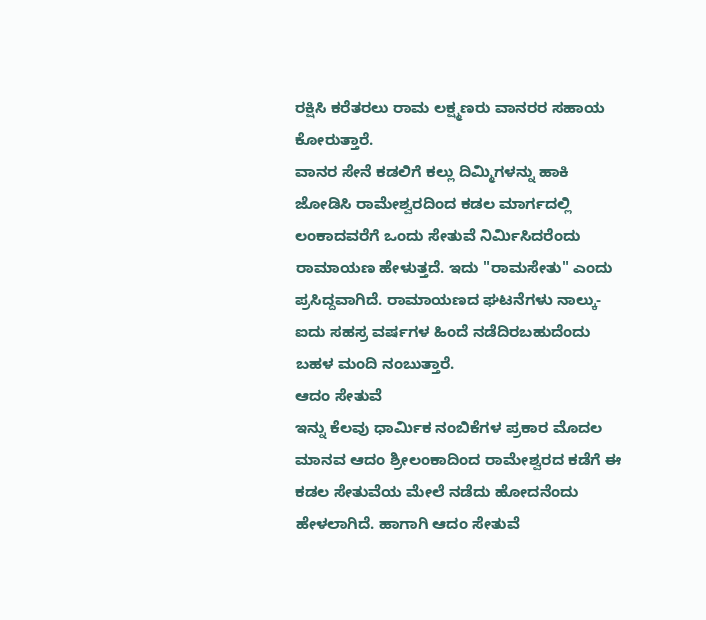ರಕ್ಷಿಸಿ ಕರೆತರಲು ರಾಮ ಲಕ್ಷ್ಮಣರು ವಾನರರ ಸಹಾಯ ಕೋರುತ್ತಾರೆ.
ವಾನರ ಸೇನೆ ಕಡಲಿಗೆ ಕಲ್ಲು ದಿಮ್ಮಿಗಳನ್ನು ಹಾಕಿ ಜೋಡಿಸಿ ರಾಮೇಶ್ವರದಿಂದ ಕಡಲ ಮಾರ್ಗದಲ್ಲಿ ಲಂಕಾದವರೆಗೆ ಒಂದು ಸೇತುವೆ ನಿರ್ಮಿಸಿದರೆಂದು ರಾಮಾಯಣ ಹೇಳುತ್ತದೆ. ಇದು "ರಾಮಸೇತು" ಎಂದು ಪ್ರಸಿದ್ದವಾಗಿದೆ. ರಾಮಾಯಣದ ಘಟನೆಗಳು ನಾಲ್ಕು-ಐದು ಸಹಸ್ರ ವರ್ಷಗಳ ಹಿಂದೆ ನಡೆದಿರಬಹುದೆಂದು ಬಹಳ ಮಂದಿ ನಂಬುತ್ತಾರೆ.
ಆದಂ ಸೇತುವೆ
ಇನ್ನು ಕೆಲವು ಧಾರ್ಮಿಕ ನಂಬಿಕೆಗಳ ಪ್ರಕಾರ ಮೊದಲ ಮಾನವ ಆದಂ ಶ್ರೀಲಂಕಾದಿಂದ ರಾಮೇಶ್ವರದ ಕಡೆಗೆ ಈ ಕಡಲ ಸೇತುವೆಯ ಮೇಲೆ ನಡೆದು ಹೋದನೆಂದು ಹೇಳಲಾಗಿದೆ. ಹಾಗಾಗಿ ಆದಂ ಸೇತುವೆ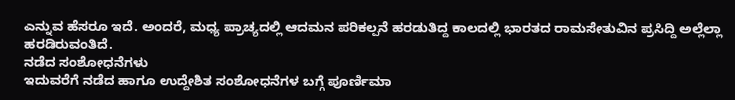ಎನ್ನುವ ಹೆಸರೂ ಇದೆ. ಅಂದರೆ, ಮಧ್ಯ ಪ್ರಾಚ್ಯದಲ್ಲಿ ಆದಮನ ಪರಿಕಲ್ಪನೆ ಹರಡುತಿದ್ದ ಕಾಲದಲ್ಲಿ ಭಾರತದ ರಾಮಸೇತುವಿನ ಪ್ರಸಿದ್ದಿ ಅಲ್ಲೆಲ್ಲಾ ಹರಡಿರುವಂತಿದೆ.
ನಡೆದ ಸಂಶೋಧನೆಗಳು
ಇದುವರೆಗೆ ನಡೆದ ಹಾಗೂ ಉದ್ದೇಶಿತ ಸಂಶೋಧನೆಗಳ ಬಗ್ಗೆ ಪೂರ್ಣಿಮಾ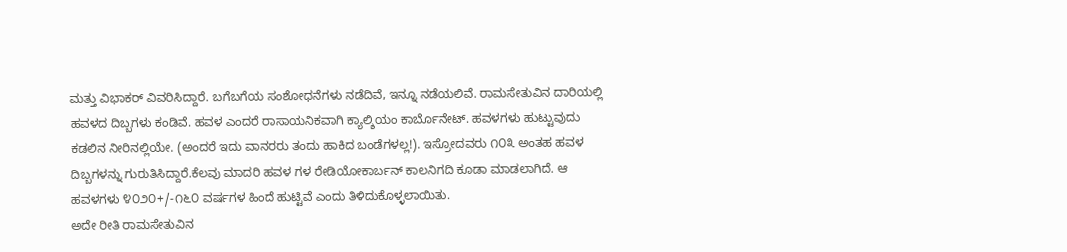ಮತ್ತು ವಿಭಾಕರ್ ವಿವರಿಸಿದ್ದಾರೆ. ಬಗೆಬಗೆಯ ಸಂಶೋಧನೆಗಳು ನಡೆದಿವೆ, ಇನ್ನೂ ನಡೆಯಲಿವೆ. ರಾಮಸೇತುವಿನ ದಾರಿಯಲ್ಲಿ ಹವಳದ ದಿಬ್ಬಗಳು ಕಂಡಿವೆ. ಹವಳ ಎಂದರೆ ರಾಸಾಯನಿಕವಾಗಿ ಕ್ಯಾಲ್ಶಿಯಂ ಕಾರ್ಬೊನೇಟ್. ಹವಳಗಳು ಹುಟ್ಟುವುದು ಕಡಲಿನ ನೀರಿನಲ್ಲಿಯೇ. (ಅಂದರೆ ಇದು ವಾನರರು ತಂದು ಹಾಕಿದ ಬಂಡೆಗಳಲ್ಲ!). ಇಸ್ರೋದವರು ೧೦೩ ಅಂತಹ ಹವಳ ದಿಬ್ಬಗಳನ್ನು ಗುರುತಿಸಿದ್ದಾರೆ.ಕೆಲವು ಮಾದರಿ ಹವಳ ಗಳ ರೇಡಿಯೋಕಾರ್ಬನ್ ಕಾಲನಿಗದಿ ಕೂಡಾ ಮಾಡಲಾಗಿದೆ. ಆ ಹವಳಗಳು ೪೦೨೦+/-೧೬೦ ವರ್ಷಗಳ ಹಿಂದೆ ಹುಟ್ಟಿವೆ ಎಂದು ತಿಳಿದುಕೊಳ್ಳಲಾಯಿತು.
ಅದೇ ರೀತಿ ರಾಮಸೇತುವಿನ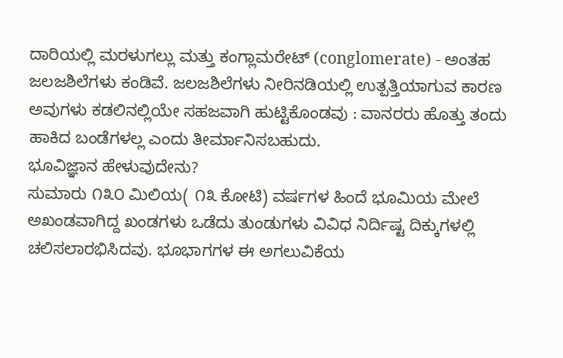ದಾರಿಯಲ್ಲಿ ಮರಳುಗಲ್ಲು ಮತ್ತು ಕಂಗ್ಲಾಮರೇಟ್ (conglomerate) - ಅಂತಹ ಜಲಜಶಿಲೆಗಳು ಕಂಡಿವೆ. ಜಲಜಶಿಲೆಗಳು ನೀರಿನಡಿಯಲ್ಲಿ ಉತ್ಪತ್ತಿಯಾಗುವ ಕಾರಣ ಅವುಗಳು ಕಡಲಿನಲ್ಲಿಯೇ ಸಹಜವಾಗಿ ಹುಟ್ಟಿಕೊಂಡವು : ವಾನರರು ಹೊತ್ತು ತಂದು ಹಾಕಿದ ಬಂಡೆಗಳಲ್ಲ ಎಂದು ತೀರ್ಮಾನಿಸಬಹುದು.
ಭೂವಿಜ್ಞಾನ ಹೇಳುವುದೇನು?
ಸುಮಾರು ೧೩೦ ಮಿಲಿಯ( ೧೩ ಕೋಟಿ) ವರ್ಷಗಳ ಹಿಂದೆ ಭೂಮಿಯ ಮೇಲೆ ಅಖಂಡವಾಗಿದ್ದ ಖಂಡಗಳು ಒಡೆದು ತುಂಡುಗಳು ವಿವಿಧ ನಿರ್ದಿಷ್ಟ ದಿಕ್ಕುಗಳಲ್ಲಿ ಚಲಿಸಲಾರಭಿಸಿದವು. ಭೂಭಾಗಗಳ ಈ ಅಗಲುವಿಕೆಯ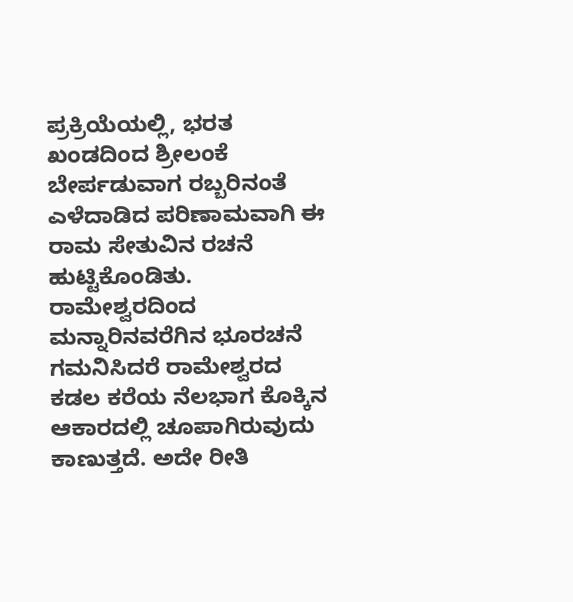ಪ್ರಕ್ರಿಯೆಯಲ್ಲಿ, ಭರತ ಖಂಡದಿಂದ ಶ್ರೀಲಂಕೆ ಬೇರ್ಪಡುವಾಗ ರಬ್ಬರಿನಂತೆ ಎಳೆದಾಡಿದ ಪರಿಣಾಮವಾಗಿ ಈ ರಾಮ ಸೇತುವಿನ ರಚನೆ ಹುಟ್ಟಿಕೊಂಡಿತು.
ರಾಮೇಶ್ವರದಿಂದ ಮನ್ನಾರಿನವರೆಗಿನ ಭೂರಚನೆ ಗಮನಿಸಿದರೆ ರಾಮೇಶ್ವರದ ಕಡಲ ಕರೆಯ ನೆಲಭಾಗ ಕೊಕ್ಕಿನ ಆಕಾರದಲ್ಲಿ ಚೂಪಾಗಿರುವುದು ಕಾಣುತ್ತದೆ. ಅದೇ ರೀತಿ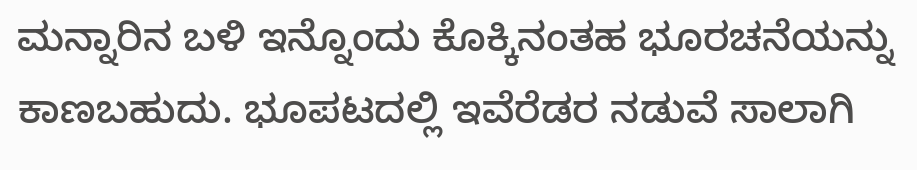ಮನ್ನಾರಿನ ಬಳಿ ಇನ್ನೊಂದು ಕೊಕ್ಕಿನಂತಹ ಭೂರಚನೆಯನ್ನು ಕಾಣಬಹುದು. ಭೂಪಟದಲ್ಲಿ ಇವೆರೆಡರ ನಡುವೆ ಸಾಲಾಗಿ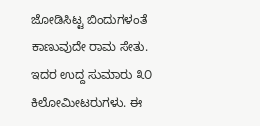ಜೋಡಿಸಿಟ್ಟ ಬಿಂದುಗಳಂತೆ ಕಾಣುವುದೇ ರಾಮ ಸೇತು. ಇದರ ಉದ್ದ ಸುಮಾರು ೩೦ ಕಿಲೋಮೀಟರುಗಳು. ಈ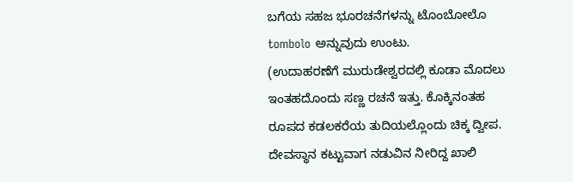ಬಗೆಯ ಸಹಜ ಭೂರಚನೆಗಳನ್ನು ಟೊಂಬೋಲೊ tombolo ಅನ್ನುವುದು ಉಂಟು.
(ಉದಾಹರಣೆಗೆ ಮುರುಡೇಶ್ವರದಲ್ಲಿ ಕೂಡಾ ಮೊದಲು ಇಂತಹದೊಂದು ಸಣ್ಣ ರಚನೆ ಇತ್ತು. ಕೊಕ್ಕಿನಂತಹ ರೂಪದ ಕಡಲಕರೆಯ ತುದಿಯಲ್ಲೊಂದು ಚಿಕ್ಕ ದ್ವೀಪ. ದೇವಸ್ಥಾನ ಕಟ್ಟುವಾಗ ನಡುವಿನ ನೀರಿದ್ದ ಖಾಲಿ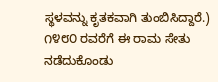ಸ್ಥಳವನ್ನು ಕೃತಕವಾಗಿ ತುಂಬಿಸಿದ್ದಾರೆ.)
೧೪೮೦ ರವರೆಗೆ ಈ ರಾಮ ಸೇತು ನಡೆದುಕೊಂಡು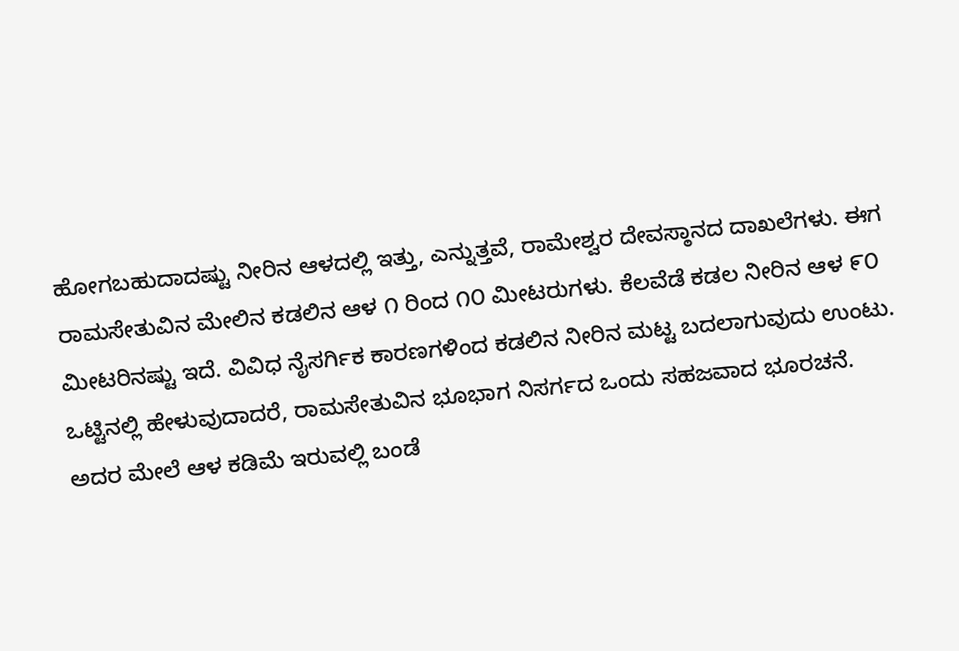ಹೋಗಬಹುದಾದಷ್ಟು ನೀರಿನ ಆಳದಲ್ಲಿ ಇತ್ತು, ಎನ್ನುತ್ತವೆ, ರಾಮೇಶ್ವರ ದೇವಸ್ಠಾನದ ದಾಖಲೆಗಳು. ಈಗ ರಾಮಸೇತುವಿನ ಮೇಲಿನ ಕಡಲಿನ ಆಳ ೧ ರಿಂದ ೧೦ ಮೀಟರುಗಳು. ಕೆಲವೆಡೆ ಕಡಲ ನೀರಿನ ಆಳ ೯೦ ಮೀಟರಿನಷ್ಟು ಇದೆ. ವಿವಿಧ ನೈಸರ್ಗಿಕ ಕಾರಣಗಳಿಂದ ಕಡಲಿನ ನೀರಿನ ಮಟ್ಟ ಬದಲಾಗುವುದು ಉಂಟು.
ಒಟ್ಟಿನಲ್ಲಿ ಹೇಳುವುದಾದರೆ, ರಾಮಸೇತುವಿನ ಭೂಭಾಗ ನಿಸರ್ಗದ ಒಂದು ಸಹಜವಾದ ಭೂರಚನೆ.
ಅದರ ಮೇಲೆ ಆಳ ಕಡಿಮೆ ಇರುವಲ್ಲಿ ಬಂಡೆ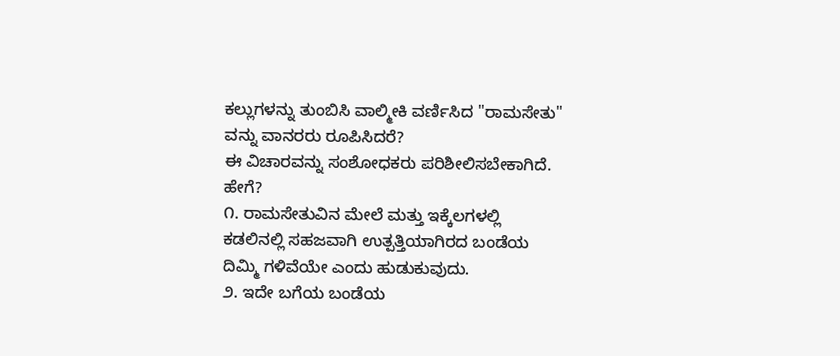ಕಲ್ಲುಗಳನ್ನು ತುಂಬಿಸಿ ವಾಲ್ಮೀಕಿ ವರ್ಣಿಸಿದ "ರಾಮಸೇತು" ವನ್ನು ವಾನರರು ರೂಪಿಸಿದರೆ?
ಈ ವಿಚಾರವನ್ನು ಸಂಶೋಧಕರು ಪರಿಶೀಲಿಸಬೇಕಾಗಿದೆ.
ಹೇಗೆ?
೧. ರಾಮಸೇತುವಿನ ಮೇಲೆ ಮತ್ತು ಇಕ್ಕೆಲಗಳಲ್ಲಿ ಕಡಲಿನಲ್ಲಿ ಸಹಜವಾಗಿ ಉತ್ಪತ್ತಿಯಾಗಿರದ ಬಂಡೆಯ ದಿಮ್ಮಿ ಗಳಿವೆಯೇ ಎಂದು ಹುಡುಕುವುದು.
೨. ಇದೇ ಬಗೆಯ ಬಂಡೆಯ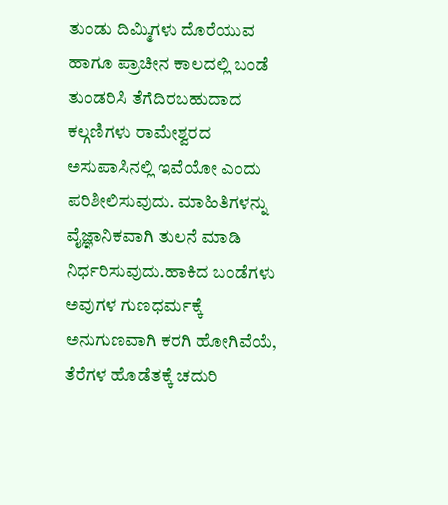ತುಂಡು ದಿಮ್ಮಿಗಳು ದೊರೆಯುವ ಹಾಗೂ ಪ್ರಾಚೀನ ಕಾಲದಲ್ಲಿ ಬಂಡೆ ತುಂಡರಿಸಿ ತೆಗೆದಿರಬಹುದಾದ ಕಲ್ಗಣಿಗಳು ರಾಮೇಶ್ವರದ ಅಸುಪಾಸಿನಲ್ಲಿ ಇವೆಯೋ ಎಂದು ಪರಿಶೀಲಿಸುವುದು. ಮಾಹಿತಿಗಳನ್ನು ವೈಜ್ಞಾನಿಕವಾಗಿ ತುಲನೆ ಮಾಡಿ ನಿರ್ಧರಿಸುವುದು.ಹಾಕಿದ ಬಂಡೆಗಳು ಅವುಗಳ ಗುಣಧರ್ಮಕ್ಕೆ ಅನುಗುಣವಾಗಿ ಕರಗಿ ಹೋಗಿವೆಯೆ, ತೆರೆಗಳ ಹೊಡೆತಕ್ಕೆ ಚದುರಿ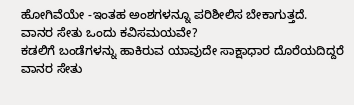ಹೋಗಿವೆಯೇ -ಇಂತಹ ಅಂಶಗಳನ್ನೂ ಪರಿಶೀಲಿಸ ಬೇಕಾಗುತ್ತದೆ.
ವಾನರ ಸೇತು ಒಂದು ಕವಿಸಮಯವೇ?
ಕಡಲಿಗೆ ಬಂಡೆಗಳನ್ನು ಹಾಕಿರುವ ಯಾವುದೇ ಸಾಕ್ಷಾಧಾರ ದೊರೆಯದಿದ್ದರೆ ವಾನರ ಸೇತು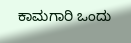ಕಾಮಗಾರಿ ಒಂದು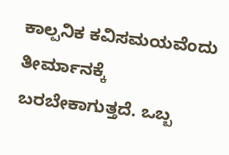ಕಾಲ್ಪನಿಕ ಕವಿಸಮಯವೆಂದು ತೀರ್ಮಾನಕ್ಕೆ ಬರಬೇಕಾಗುತ್ತದೆ. ಒಬ್ಬ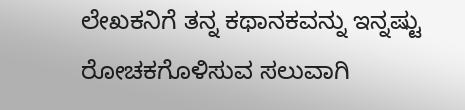ಲೇಖಕನಿಗೆ ತನ್ನ ಕಥಾನಕವನ್ನು ಇನ್ನಷ್ಟು ರೋಚಕಗೊಳಿಸುವ ಸಲುವಾಗಿ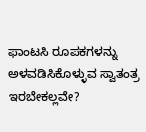ಫಾಂಟಸಿ ರೂಪಕಗಳನ್ನು ಅಳವಡಿಸಿಕೊಳ್ಳುವ ಸ್ವಾತಂತ್ರ ಇರಬೇಕಲ್ಲವೇ?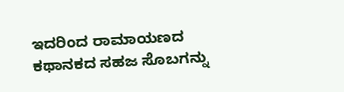ಇದರಿಂದ ರಾಮಾಯಣದ ಕಥಾನಕದ ಸಹಜ ಸೊಬಗನ್ನು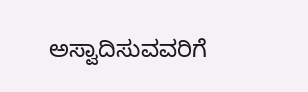ಅಸ್ವಾದಿಸುವವರಿಗೆ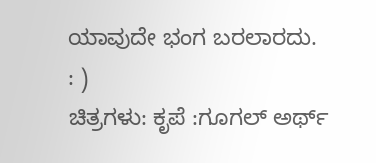ಯಾವುದೇ ಭಂಗ ಬರಲಾರದು.
: )
ಚಿತ್ರಗಳು: ಕೃಪೆ :ಗೂಗಲ್ ಅರ್ಥ್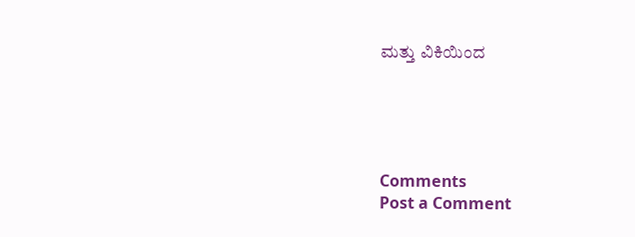ಮತ್ತು ವಿಕಿಯಿಂದ





Comments
Post a Comment